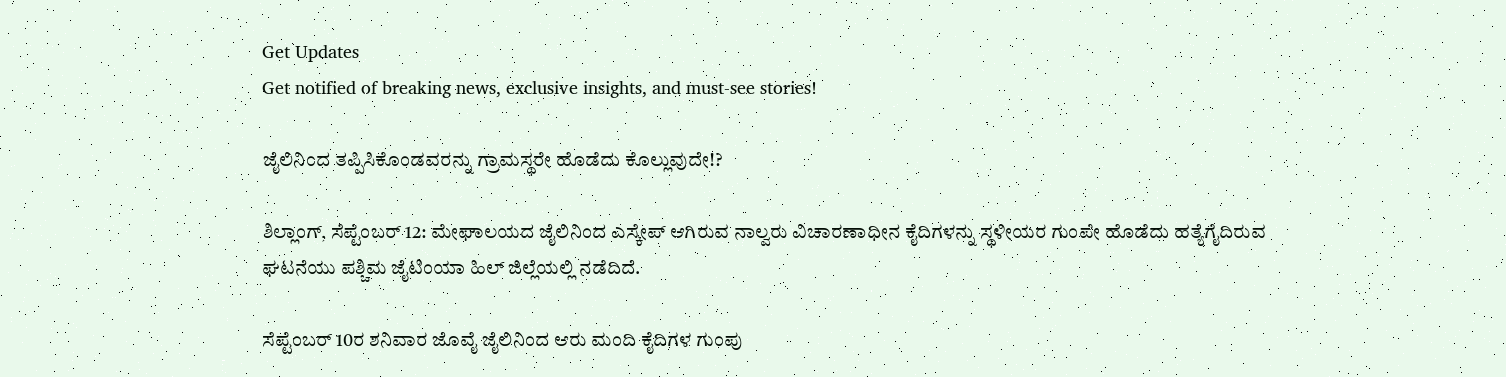Get Updates
Get notified of breaking news, exclusive insights, and must-see stories!

ಜೈಲಿನಿಂದ ತಪ್ಪಿಸಿಕೊಂಡವರನ್ನು ಗ್ರಾಮಸ್ಥರೇ ಹೊಡೆದು ಕೊಲ್ಲುವುದೇ!?

ಶಿಲ್ಲಾಂಗ್, ಸೆಪ್ಟೆಂಬರ್ 12: ಮೇಘಾಲಯದ ಜೈಲಿನಿಂದ ಎಸ್ಕೇಪ್ ಆಗಿರುವ ನಾಲ್ವರು ವಿಚಾರಣಾಧೀನ ಕೈದಿಗಳನ್ನು ಸ್ಥಳೀಯರ ಗುಂಪೇ ಹೊಡೆದು ಹತ್ಯೆಗೈದಿರುವ ಘಟನೆಯು ಪಶ್ಚಿಮ ಜೈಟಿಂಯಾ ಹಿಲ್ ಜಿಲ್ಲೆಯಲ್ಲಿ ನಡೆದಿದೆ.

ಸೆಪ್ಟೆಂಬರ್ 10ರ ಶನಿವಾರ ಜೊವೈ ಜೈಲಿನಿಂದ ಆರು ಮಂದಿ ಕೈದಿಗಳ ಗುಂಪು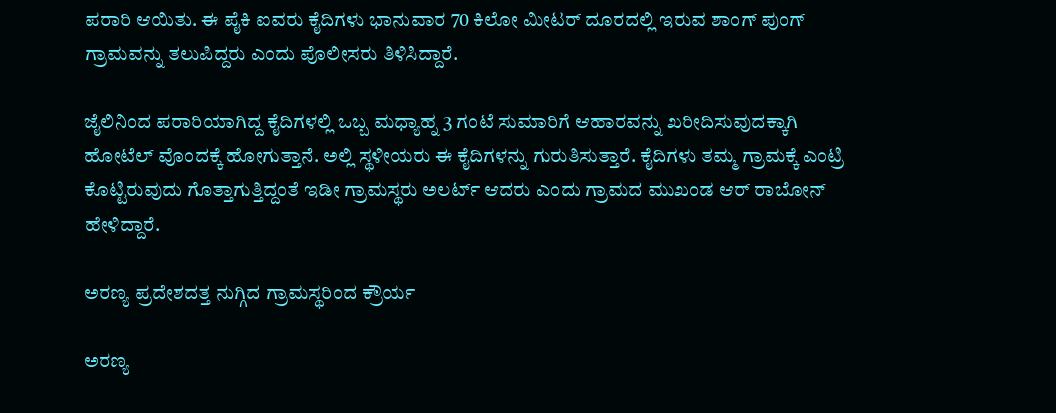ಪರಾರಿ ಆಯಿತು. ಈ ಪೈಕಿ ಐವರು ಕೈದಿಗಳು ಭಾನುವಾರ 70 ಕಿಲೋ ಮೀಟರ್ ದೂರದಲ್ಲಿ ಇರುವ ಶಾಂಗ್ ಪುಂಗ್ ಗ್ರಾಮವನ್ನು ತಲುಪಿದ್ದರು ಎಂದು ಪೊಲೀಸರು ತಿಳಿಸಿದ್ದಾರೆ.

ಜೈಲಿನಿಂದ ಪರಾರಿಯಾಗಿದ್ದ ಕೈದಿಗಳಲ್ಲಿ ಒಬ್ಬ ಮಧ್ಯಾಹ್ನ 3 ಗಂಟೆ ಸುಮಾರಿಗೆ ಆಹಾರವನ್ನು ಖರೀದಿಸುವುದಕ್ಕಾಗಿ ಹೋಟೆಲ್ ವೊಂದಕ್ಕೆ ಹೋಗುತ್ತಾನೆ. ಅಲ್ಲಿ ಸ್ಥಳೀಯರು ಈ ಕೈದಿಗಳನ್ನು ಗುರುತಿಸುತ್ತಾರೆ. ಕೈದಿಗಳು ತಮ್ಮ ಗ್ರಾಮಕ್ಕೆ ಎಂಟ್ರಿ ಕೊಟ್ಟಿರುವುದು ಗೊತ್ತಾಗುತ್ತಿದ್ದಂತೆ ಇಡೀ ಗ್ರಾಮಸ್ಥರು ಅಲರ್ಟ್ ಆದರು ಎಂದು ಗ್ರಾಮದ ಮುಖಂಡ ಆರ್ ರಾಬೋನ್ ಹೇಳಿದ್ದಾರೆ.

ಅರಣ್ಯ ಪ್ರದೇಶದತ್ತ ನುಗ್ಗಿದ ಗ್ರಾಮಸ್ಥರಿಂದ ಕ್ರೌರ್ಯ

ಅರಣ್ಯ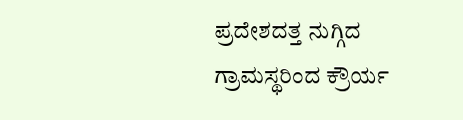ಪ್ರದೇಶದತ್ತ ನುಗ್ಗಿದ ಗ್ರಾಮಸ್ಥರಿಂದ ಕ್ರೌರ್ಯ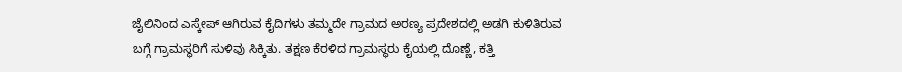ಜೈಲಿನಿಂದ ಎಸ್ಕೇಪ್ ಆಗಿರುವ ಕೈದಿಗಳು ತಮ್ಮದೇ ಗ್ರಾಮದ ಅರಣ್ಯ ಪ್ರದೇಶದಲ್ಲಿ ಅಡಗಿ ಕುಳಿತಿರುವ ಬಗ್ಗೆ ಗ್ರಾಮಸ್ಥರಿಗೆ ಸುಳಿವು ಸಿಕ್ಕಿತು. ತಕ್ಷಣ ಕೆರಳಿದ ಗ್ರಾಮಸ್ಥರು ಕೈಯಲ್ಲಿ ದೊಣ್ಣೆ, ಕತ್ತಿ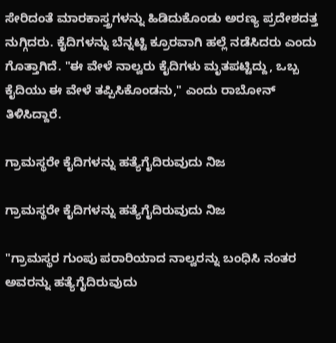ಸೇರಿದಂತೆ ಮಾರಕಾಸ್ತ್ರಗಳನ್ನು ಹಿಡಿದುಕೊಂಡು ಅರಣ್ಯ ಪ್ರದೇಶದತ್ತ ನುಗ್ಗಿದರು. ಕೈದಿಗಳನ್ನು ಬೆನ್ನಟ್ಟಿ ಕ್ರೂರವಾಗಿ ಹಲ್ಲೆ ನಡೆಸಿದರು ಎಂದು ಗೊತ್ತಾಗಿದೆ. "ಈ ವೇಳೆ ನಾಲ್ವರು ಕೈದಿಗಳು ಮೃತಪಟ್ಟಿದ್ದು, ಒಬ್ಬ ಕೈದಿಯು ಈ ವೇಳೆ ತಪ್ಪಿಸಿಕೊಂಡನು," ಎಂದು ರಾಬೋನ್ ತಿಳಿಸಿದ್ದಾರೆ.

ಗ್ರಾಮಸ್ಥರೇ ಕೈದಿಗಳನ್ನು ಹತ್ಯೆಗೈದಿರುವುದು ನಿಜ

ಗ್ರಾಮಸ್ಥರೇ ಕೈದಿಗಳನ್ನು ಹತ್ಯೆಗೈದಿರುವುದು ನಿಜ

"ಗ್ರಾಮಸ್ಥರ ಗುಂಪು ಪರಾರಿಯಾದ ನಾಲ್ವರನ್ನು ಬಂಧಿಸಿ ನಂತರ ಅವರನ್ನು ಹತ್ಯೆಗೈದಿರುವುದು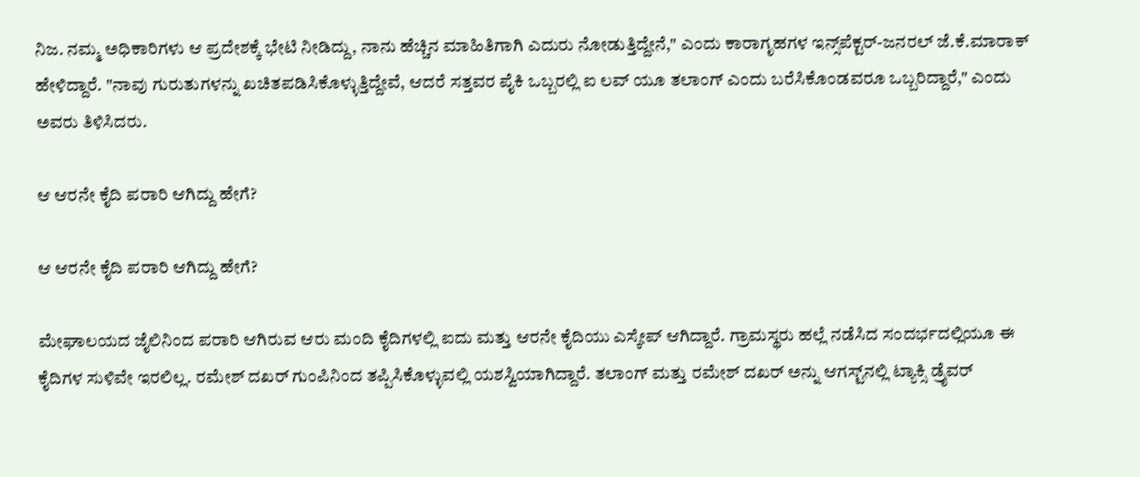ನಿಜ. ನಮ್ಮ ಅಧಿಕಾರಿಗಳು ಆ ಪ್ರದೇಶಕ್ಕೆ ಭೇಟಿ ನೀಡಿದ್ದು, ನಾನು ಹೆಚ್ಚಿನ ಮಾಹಿತಿಗಾಗಿ ಎದುರು ನೋಡುತ್ತಿದ್ದೇನೆ," ಎಂದು ಕಾರಾಗೃಹಗಳ ಇನ್ಸ್‌ಪೆಕ್ಟರ್-ಜನರಲ್ ಜೆ.ಕೆ.ಮಾರಾಕ್ ಹೇಳಿದ್ದಾರೆ. "ನಾವು ಗುರುತುಗಳನ್ನು ಖಚಿತಪಡಿಸಿಕೊಳ್ಳುತ್ತಿದ್ದೇವೆ, ಆದರೆ ಸತ್ತವರ ಪೈಕಿ ಒಬ್ಬರಲ್ಲಿ ಐ ಲವ್ ಯೂ ತಲಾಂಗ್ ಎಂದು ಬರೆಸಿಕೊಂಡವರೂ ಒಬ್ಬರಿದ್ದಾರೆ," ಎಂದು ಅವರು ತಿಳಿಸಿದರು.

ಆ ಆರನೇ ಕೈದಿ ಪರಾರಿ ಆಗಿದ್ದು ಹೇಗೆ?

ಆ ಆರನೇ ಕೈದಿ ಪರಾರಿ ಆಗಿದ್ದು ಹೇಗೆ?

ಮೇಘಾಲಯದ ಜೈಲಿನಿಂದ ಪರಾರಿ ಆಗಿರುವ ಆರು ಮಂದಿ ಕೈದಿಗಳಲ್ಲಿ ಐದು ಮತ್ತು ಆರನೇ ಕೈದಿಯು ಎಸ್ಕೇಪ್ ಆಗಿದ್ದಾರೆ. ಗ್ರಾಮಸ್ಥರು ಹಲ್ಲೆ ನಡೆಸಿದ ಸಂದರ್ಭದಲ್ಲಿಯೂ ಈ ಕೈದಿಗಳ ಸುಳಿವೇ ಇರಲಿಲ್ಲ. ರಮೇಶ್ ದಖರ್ ಗುಂಪಿನಿಂದ ತಪ್ಪಿಸಿಕೊಳ್ಳುವಲ್ಲಿ ಯಶಸ್ವಿಯಾಗಿದ್ದಾರೆ. ತಲಾಂಗ್ ಮತ್ತು ರಮೇಶ್ ದಖರ್ ಅನ್ನು ಆಗಸ್ಟ್‌ನಲ್ಲಿ ಟ್ಯಾಕ್ಸಿ ಡ್ರೈವರ್‌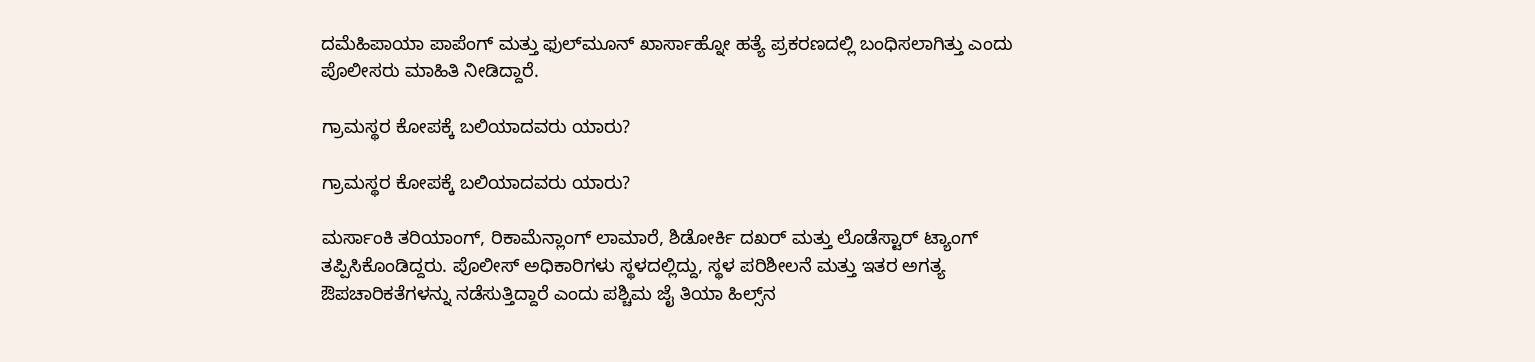ದಮೆಹಿಪಾಯಾ ಪಾಪೆಂಗ್ ಮತ್ತು ಫುಲ್‌ಮೂನ್ ಖಾರ್ಸಾಹ್ನೋ ಹತ್ಯೆ ಪ್ರಕರಣದಲ್ಲಿ ಬಂಧಿಸಲಾಗಿತ್ತು ಎಂದು ಪೊಲೀಸರು ಮಾಹಿತಿ ನೀಡಿದ್ದಾರೆ.

ಗ್ರಾಮಸ್ಥರ ಕೋಪಕ್ಕೆ ಬಲಿಯಾದವರು ಯಾರು?

ಗ್ರಾಮಸ್ಥರ ಕೋಪಕ್ಕೆ ಬಲಿಯಾದವರು ಯಾರು?

ಮರ್ಸಾಂಕಿ ತರಿಯಾಂಗ್, ರಿಕಾಮೆನ್ಲಾಂಗ್ ಲಾಮಾರೆ, ಶಿಡೋರ್ಕಿ ದಖರ್ ಮತ್ತು ಲೊಡೆಸ್ಟಾರ್ ಟ್ಯಾಂಗ್ ತಪ್ಪಿಸಿಕೊಂಡಿದ್ದರು. ಪೊಲೀಸ್ ಅಧಿಕಾರಿಗಳು ಸ್ಥಳದಲ್ಲಿದ್ದು, ಸ್ಥಳ ಪರಿಶೀಲನೆ ಮತ್ತು ಇತರ ಅಗತ್ಯ ಔಪಚಾರಿಕತೆಗಳನ್ನು ನಡೆಸುತ್ತಿದ್ದಾರೆ ಎಂದು ಪಶ್ಚಿಮ ಜೈ ತಿಯಾ ಹಿಲ್ಸ್‌ನ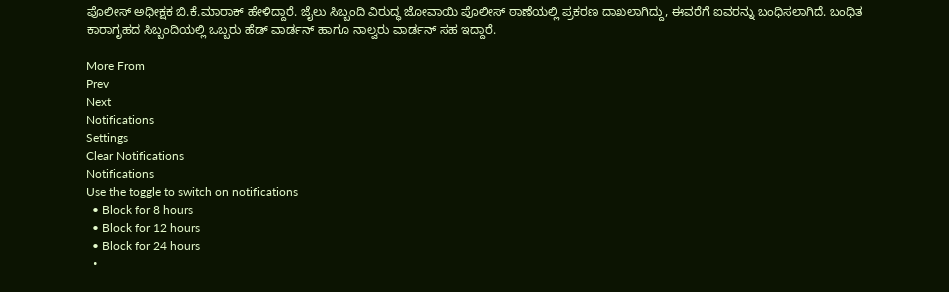ಪೊಲೀಸ್ ಅಧೀಕ್ಷಕ ಬಿ.ಕೆ.ಮಾರಾಕ್ ಹೇಳಿದ್ದಾರೆ. ಜೈಲು ಸಿಬ್ಬಂದಿ ವಿರುದ್ಧ ಜೋವಾಯಿ ಪೊಲೀಸ್ ಠಾಣೆಯಲ್ಲಿ ಪ್ರಕರಣ ದಾಖಲಾಗಿದ್ದು, ಈವರೆಗೆ ಐವರನ್ನು ಬಂಧಿಸಲಾಗಿದೆ. ಬಂಧಿತ ಕಾರಾಗೃಹದ ಸಿಬ್ಬಂದಿಯಲ್ಲಿ ಒಬ್ಬರು ಹೆಡ್ ವಾರ್ಡನ್ ಹಾಗೂ ನಾಲ್ವರು ವಾರ್ಡನ್ ಸಹ ಇದ್ದಾರೆ.

More From
Prev
Next
Notifications
Settings
Clear Notifications
Notifications
Use the toggle to switch on notifications
  • Block for 8 hours
  • Block for 12 hours
  • Block for 24 hours
  •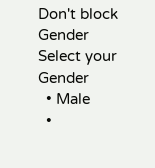Don't block
Gender
Select your Gender
  • Male
  •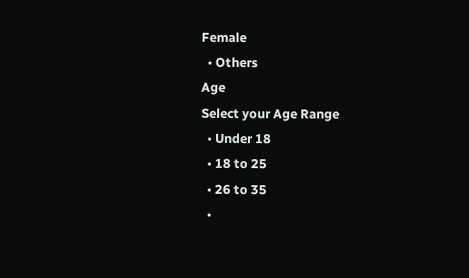Female
  • Others
Age
Select your Age Range
  • Under 18
  • 18 to 25
  • 26 to 35
  •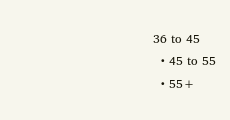36 to 45
  • 45 to 55
  • 55+